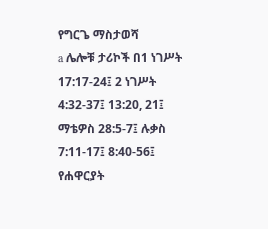የግርጌ ማስታወሻ
a ሌሎቹ ታሪኮች በ1 ነገሥት 17:17-24፤ 2 ነገሥት 4:32-37፤ 13:20, 21፤ ማቴዎስ 28:5-7፤ ሉቃስ 7:11-17፤ 8:40-56፤ የሐዋርያት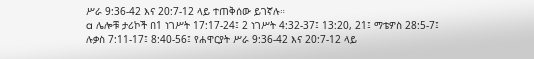ሥራ 9:36-42 እና 20:7-12 ላይ ተጠቅሰው ይገኛሉ።
a ሌሎቹ ታሪኮች በ1 ነገሥት 17:17-24፤ 2 ነገሥት 4:32-37፤ 13:20, 21፤ ማቴዎስ 28:5-7፤ ሉቃስ 7:11-17፤ 8:40-56፤ የሐዋርያት ሥራ 9:36-42 እና 20:7-12 ላይ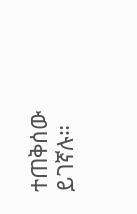ተጠቅሰው ይገኛሉ።